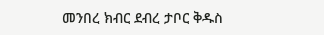መንበረ ክብር ደብረ ታቦር ቅዱስ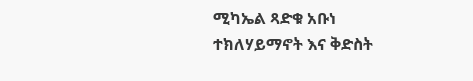ሚካኤል ጻድቁ አቡነ ተክለሃይማኖት እና ቅድስት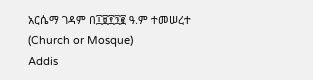አርሴማ ገዳም በ፲፱፻፺፪ ዓ.ም ተመሠረተ (Church or Mosque)
Addis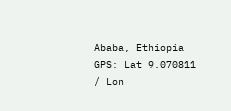Ababa, Ethiopia
GPS: Lat 9.070811 / Lon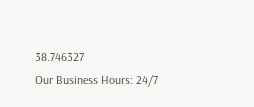38.746327
Our Business Hours: 24/7